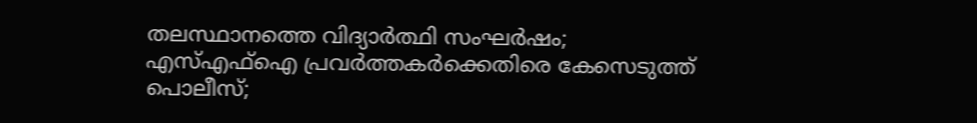തലസ്ഥാനത്തെ വിദ്യാർത്ഥി സംഘർഷം; എസ്എഫ്ഐ പ്രവർത്തകർക്കെതിരെ കേസെടുത്ത് പൊലീസ്;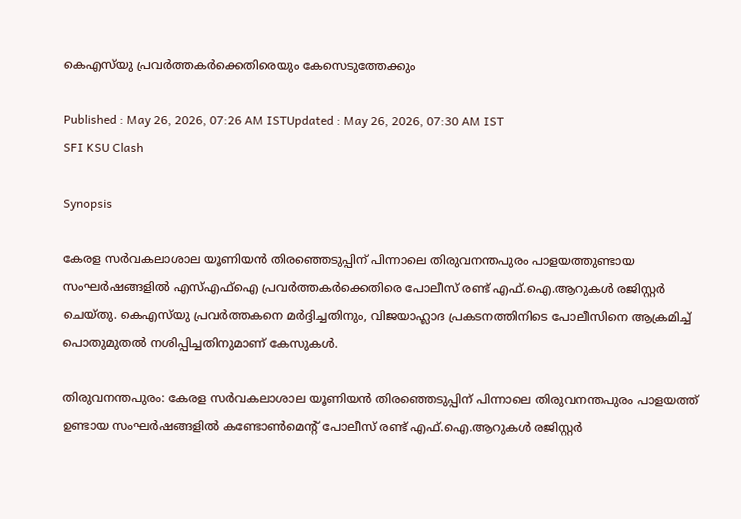കെഎസ്‌യു പ്രവർത്തകർക്കെതിരെയും കേസെടുത്തേക്കും

Published : May 26, 2026, 07:26 AM ISTUpdated : May 26, 2026, 07:30 AM IST
SFI KSU Clash

Synopsis

കേരള സർവകലാശാല യൂണിയൻ തിരഞ്ഞെടുപ്പിന് പിന്നാലെ തിരുവനന്തപുരം പാളയത്തുണ്ടായ സംഘർഷങ്ങളിൽ എസ്എഫ്ഐ പ്രവർത്തകർക്കെതിരെ പോലീസ് രണ്ട് എഫ്.ഐ.ആറുകൾ രജിസ്റ്റർ ചെയ്തു. കെഎസ്‌യു പ്രവർത്തകനെ മർദ്ദിച്ചതിനും, വിജയാഹ്ലാദ പ്രകടനത്തിനിടെ പോലീസിനെ ആക്രമിച്ച് പൊതുമുതൽ നശിപ്പിച്ചതിനുമാണ് കേസുകൾ.

തിരുവനന്തപുരം: കേരള സർവകലാശാല യൂണിയൻ തിരഞ്ഞെടുപ്പിന് പിന്നാലെ തിരുവനന്തപുരം പാളയത്ത് ഉണ്ടായ സംഘർഷങ്ങളിൽ കണ്ടോൺമെന്റ് പോലീസ് രണ്ട് എഫ്.ഐ.ആറുകൾ രജിസ്റ്റർ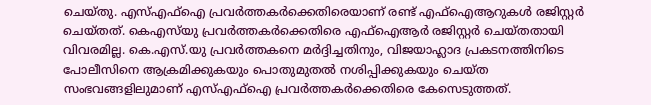ചെയ്തു. എസ്എഫ്ഐ പ്രവർത്തകർക്കെതിരെയാണ് രണ്ട് എഫ്ഐആറുകൾ രജിസ്റ്റർ ചെയ്തത്. കെഎസ്‌യു പ്രവർത്തകർക്കെതിരെ എഫ്ഐആർ രജിസ്റ്റർ ചെയ്തതായി വിവരമില്ല. കെ.എസ്.യു പ്രവർത്തകനെ മർദ്ദിച്ചതിനും, വിജയാഹ്ലാദ പ്രകടനത്തിനിടെ പോലീസിനെ ആക്രമിക്കുകയും പൊതുമുതൽ നശിപ്പിക്കുകയും ചെയ്ത സംഭവങ്ങളിലുമാണ് എസ്എഫ്ഐ പ്രവർത്തകർക്കെതിരെ കേസെടുത്തത്.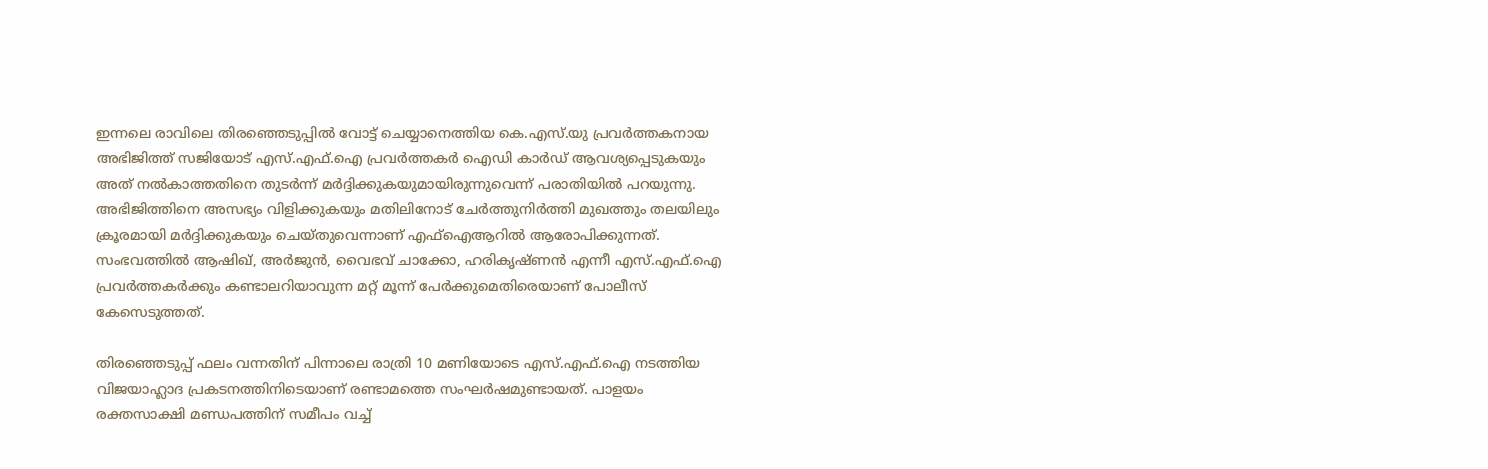ഇന്നലെ രാവിലെ തിരഞ്ഞെടുപ്പിൽ വോട്ട് ചെയ്യാനെത്തിയ കെ.എസ്.യു പ്രവർത്തകനായ അഭിജിത്ത് സജിയോട് എസ്.എഫ്.ഐ പ്രവർത്തകർ ഐഡി കാർഡ് ആവശ്യപ്പെടുകയും അത് നൽകാത്തതിനെ തുടർന്ന് മർദ്ദിക്കുകയുമായിരുന്നുവെന്ന് പരാതിയിൽ പറയുന്നു. അഭിജിത്തിനെ അസഭ്യം വിളിക്കുകയും മതിലിനോട് ചേർത്തുനിർത്തി മുഖത്തും തലയിലും ക്രൂരമായി മർദ്ദിക്കുകയും ചെയ്തുവെന്നാണ് എഫ്ഐആറിൽ ആരോപിക്കുന്നത്. സംഭവത്തിൽ ആഷിഖ്, അർജുൻ, വൈഭവ് ചാക്കോ, ഹരികൃഷ്ണൻ എന്നീ എസ്.എഫ്.ഐ പ്രവർത്തകർക്കും കണ്ടാലറിയാവുന്ന മറ്റ് മൂന്ന് പേർക്കുമെതിരെയാണ് പോലീസ് കേസെടുത്തത്.

തിരഞ്ഞെടുപ്പ് ഫലം വന്നതിന് പിന്നാലെ രാത്രി 10 മണിയോടെ എസ്.എഫ്.ഐ നടത്തിയ വിജയാഹ്ലാദ പ്രകടനത്തിനിടെയാണ് രണ്ടാമത്തെ സംഘർഷമുണ്ടായത്. പാളയം രക്തസാക്ഷി മണ്ഡപത്തിന് സമീപം വച്ച്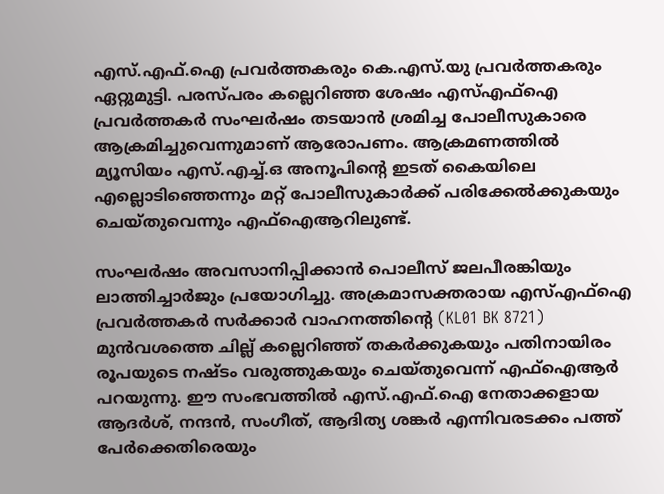എസ്.എഫ്.ഐ പ്രവർത്തകരും കെ.എസ്.യു പ്രവർത്തകരും ഏറ്റുമുട്ടി. പരസ്പരം കല്ലെറിഞ്ഞ ശേഷം എസ്എഫ്ഐ പ്രവർത്തകർ സംഘർഷം തടയാൻ ശ്രമിച്ച പോലീസുകാരെ ആക്രമിച്ചുവെന്നുമാണ് ആരോപണം. ആക്രമണത്തിൽ മ്യൂസിയം എസ്.എച്ച്.ഒ അനൂപിന്റെ ഇടത് കൈയിലെ എല്ലൊടിഞ്ഞെന്നും മറ്റ് പോലീസുകാർക്ക് പരിക്കേൽക്കുകയും ചെയ്തുവെന്നും എഫ്ഐആറിലുണ്ട്.

സംഘർഷം അവസാനിപ്പിക്കാൻ പൊലീസ് ജലപീരങ്കിയും ലാത്തിച്ചാർജും പ്രയോഗിച്ചു. അക്രമാസക്തരായ എസ്എഫ്ഐ പ്രവർത്തകർ സർക്കാർ വാഹനത്തിന്റെ (KL01 BK 8721) മുൻവശത്തെ ചില്ല് കല്ലെറിഞ്ഞ് തകർക്കുകയും പതിനായിരം രൂപയുടെ നഷ്ടം വരുത്തുകയും ചെയ്തുവെന്ന് എഫ്ഐആർ പറയുന്നു. ഈ സംഭവത്തിൽ എസ്.എഫ്.ഐ നേതാക്കളായ ആദർശ്, നന്ദൻ, സംഗീത്, ആദിത്യ ശങ്കർ എന്നിവരടക്കം പത്ത് പേർക്കെതിരെയും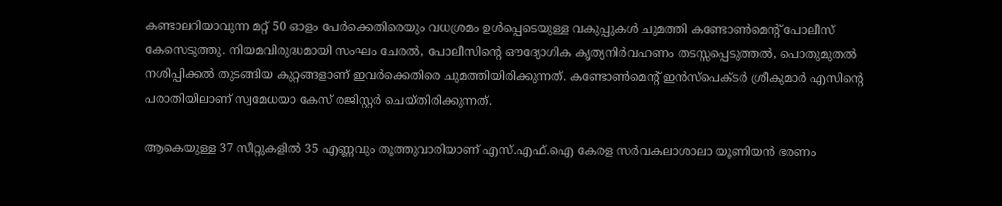കണ്ടാലറിയാവുന്ന മറ്റ് 50 ഓളം പേർക്കെതിരെയും വധശ്രമം ഉൾപ്പെടെയുള്ള വകുപ്പുകൾ ചുമത്തി കണ്ടോൺമെന്റ് പോലീസ് കേസെടുത്തു. നിയമവിരുദ്ധമായി സംഘം ചേരൽ, പോലീസിന്റെ ഔദ്യോഗിക കൃത്യനിർവഹണം തടസ്സപ്പെടുത്തൽ, പൊതുമുതൽ നശിപ്പിക്കൽ തുടങ്ങിയ കുറ്റങ്ങളാണ് ഇവർക്കെതിരെ ചുമത്തിയിരിക്കുന്നത്. കണ്ടോൺമെന്റ് ഇൻസ്പെക്ടർ ശ്രീകുമാർ എസിന്റെ പരാതിയിലാണ് സ്വമേധയാ കേസ് രജിസ്റ്റർ ചെയ്തിരിക്കുന്നത്.

ആകെയുള്ള 37 സീറ്റുകളിൽ 35 എണ്ണവും തൂത്തുവാരിയാണ് എസ്.എഫ്.ഐ കേരള സർവകലാശാലാ യൂണിയൻ ഭരണം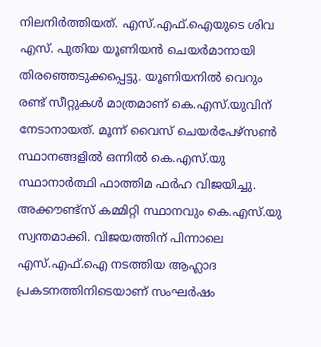നിലനിർത്തിയത്. എസ്.എഫ്.ഐയുടെ ശിവ എസ്. പുതിയ യൂണിയൻ ചെയർമാനായി തിരഞ്ഞെടുക്കപ്പെട്ടു. യൂണിയനിൽ വെറും രണ്ട് സീറ്റുകൾ മാത്രമാണ് കെ.എസ്.യുവിന് നേടാനായത്. മൂന്ന് വൈസ് ചെയർപേഴ്സൺ സ്ഥാനങ്ങളിൽ ഒന്നിൽ കെ.എസ്.യു സ്ഥാനാർത്ഥി ഫാത്തിമ ഫർഹ വിജയിച്ചു. അക്കൗണ്ട്സ് കമ്മിറ്റി സ്ഥാനവും കെ.എസ്.യു സ്വന്തമാക്കി. വിജയത്തിന് പിന്നാലെ എസ്.എഫ്.ഐ നടത്തിയ ആഹ്ലാദ പ്രകടനത്തിനിടെയാണ് സംഘർഷം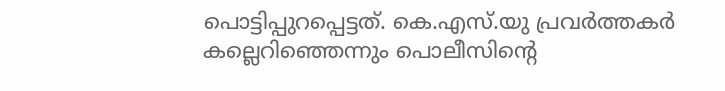പൊട്ടിപ്പുറപ്പെട്ടത്. കെ.എസ്.യു പ്രവർത്തകർ കല്ലെറിഞ്ഞെന്നും പൊലീസിന്റെ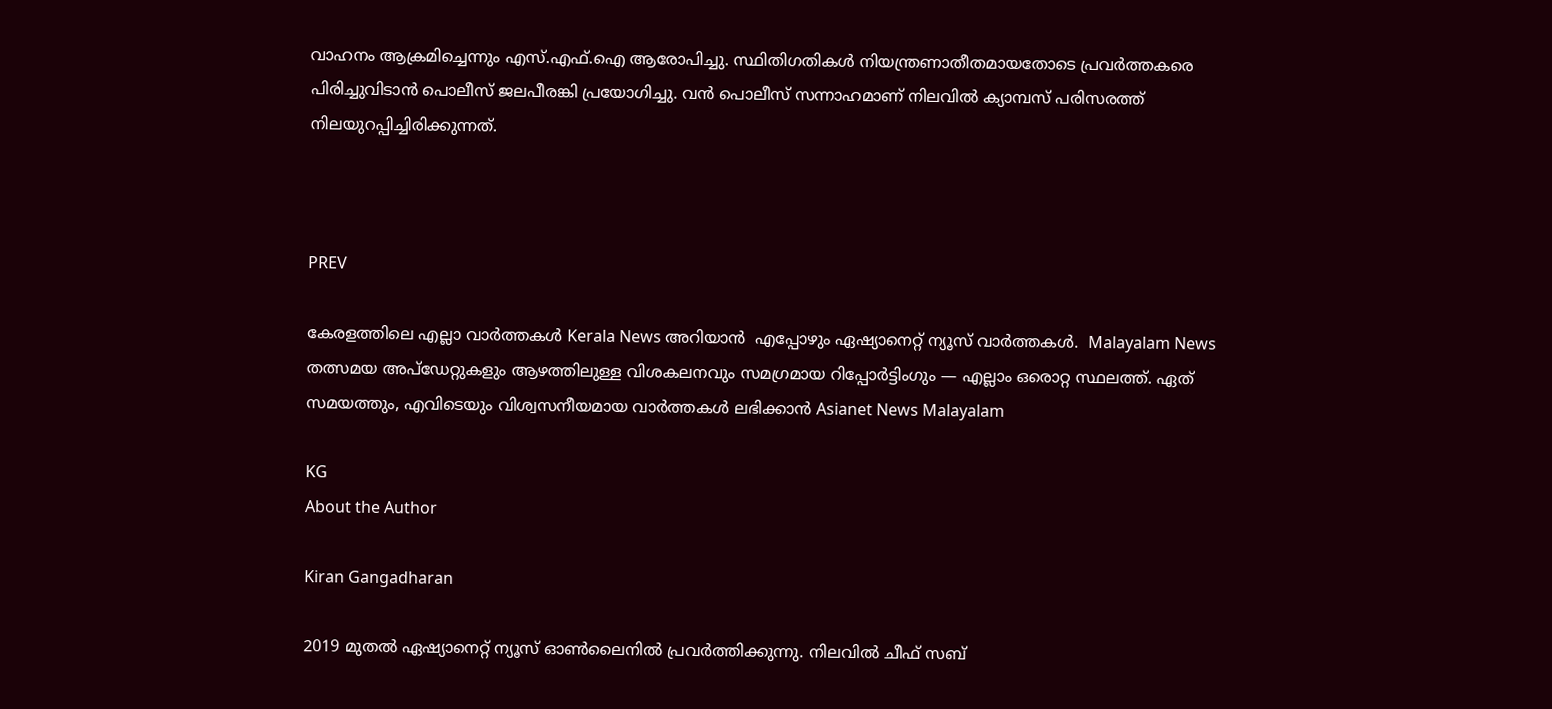വാഹനം ആക്രമിച്ചെന്നും എസ്.എഫ്.ഐ ആരോപിച്ചു. സ്ഥിതിഗതികൾ നിയന്ത്രണാതീതമായതോടെ പ്രവർത്തകരെ പിരിച്ചുവിടാൻ പൊലീസ് ജലപീരങ്കി പ്രയോഗിച്ചു. വൻ പൊലീസ് സന്നാഹമാണ് നിലവിൽ ക്യാമ്പസ് പരിസരത്ത് നിലയുറപ്പിച്ചിരിക്കുന്നത്.



PREV

കേരളത്തിലെ എല്ലാ വാർത്തകൾ Kerala News അറിയാൻ  എപ്പോഴും ഏഷ്യാനെറ്റ് ന്യൂസ് വാർത്തകൾ.  Malayalam News   തത്സമയ അപ്‌ഡേറ്റുകളും ആഴത്തിലുള്ള വിശകലനവും സമഗ്രമായ റിപ്പോർട്ടിംഗും — എല്ലാം ഒരൊറ്റ സ്ഥലത്ത്. ഏത് സമയത്തും, എവിടെയും വിശ്വസനീയമായ വാർത്തകൾ ലഭിക്കാൻ Asianet News Malayalam

KG
About the Author

Kiran Gangadharan

2019 മുതല്‍ ഏഷ്യാനെറ്റ് ന്യൂസ് ഓണ്‍ലൈനില്‍ പ്രവര്‍ത്തിക്കുന്നു. നിലവില്‍ ചീഫ് സബ്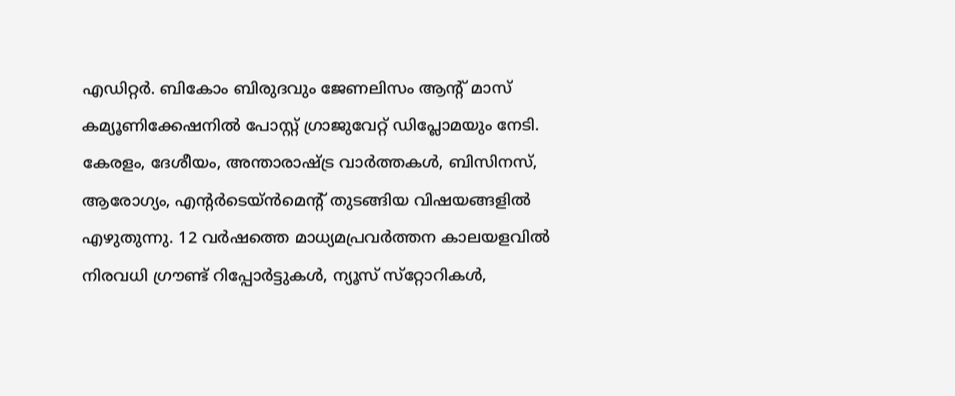എഡിറ്റർ. ബികോം ബിരുദവും ജേണലിസം ആൻ്റ് മാസ് കമ്യൂണിക്കേഷനിൽ പോസ്റ്റ് ഗ്രാജുവേറ്റ് ഡിപ്ലോമയും നേടി. കേരളം, ദേശീയം, അന്താരാഷ്ട്ര വാര്‍ത്തകള്‍, ബിസിനസ്, ആരോഗ്യം, എന്റർടെയ്ൻമെൻ്റ് തുടങ്ങിയ വിഷയങ്ങളില്‍ എഴുതുന്നു. 12 വര്‍ഷത്തെ മാധ്യമപ്രവര്‍ത്തന കാലയളവില്‍ നിരവധി ഗ്രൗണ്ട് റിപ്പോര്‍ട്ടുകള്‍, ന്യൂസ് സ്‌റ്റോറികള്‍,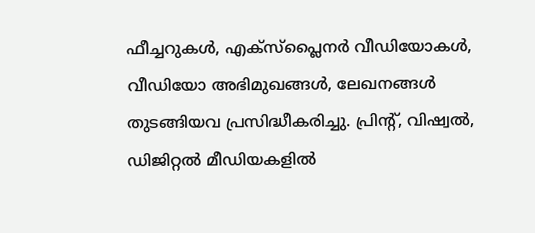ഫീച്ചറുകള്‍, എക്‌സ്‌പ്ലൈന‍ർ വീഡിയോകൾ, വീഡിയോ അഭിമുഖങ്ങള്‍, ലേഖനങ്ങള്‍ തുടങ്ങിയവ പ്രസിദ്ധീകരിച്ചു. പ്രിന്റ്, വിഷ്വല്‍, ഡിജിറ്റല്‍ മീഡിയകളില്‍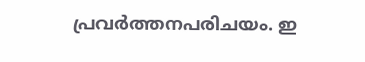പ്രവര്‍ത്തനപരിചയം. ഇ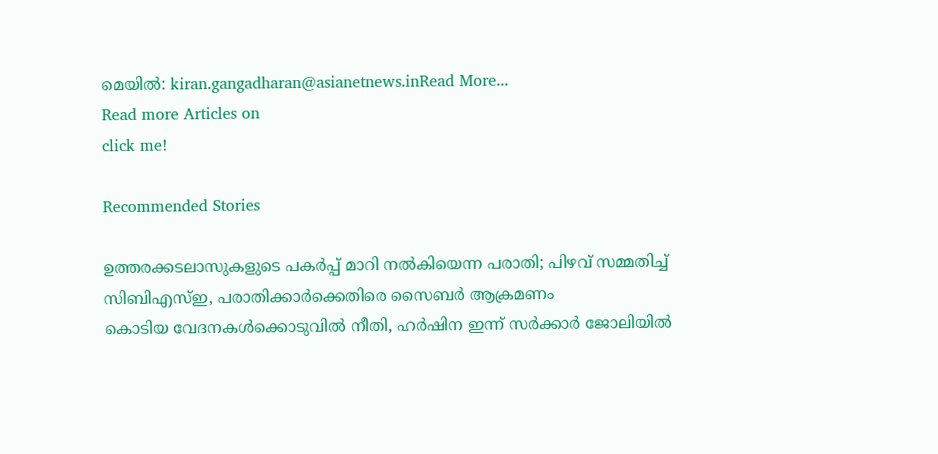മെയില്‍: kiran.gangadharan@asianetnews.inRead More...
Read more Articles on
click me!

Recommended Stories

ഉത്തരക്കടലാസുകളുടെ പകർപ്പ് മാറി നൽകിയെന്ന പരാതി; പിഴവ് സമ്മതിച്ച് സിബിഎസ്ഇ, പരാതിക്കാർക്കെതിരെ സൈബർ ആക്രമണം
കൊടിയ വേദനകൾക്കൊടുവിൽ നീതി, ഹർഷിന ഇന്ന് സർക്കാർ ജോലിയിൽ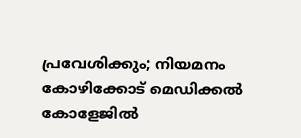പ്രവേശിക്കും; നിയമനം കോഴിക്കോട് മെഡിക്കൽ കോളേജിൽ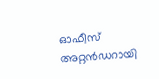ഓഫീസ് അറ്റൻഡറായി